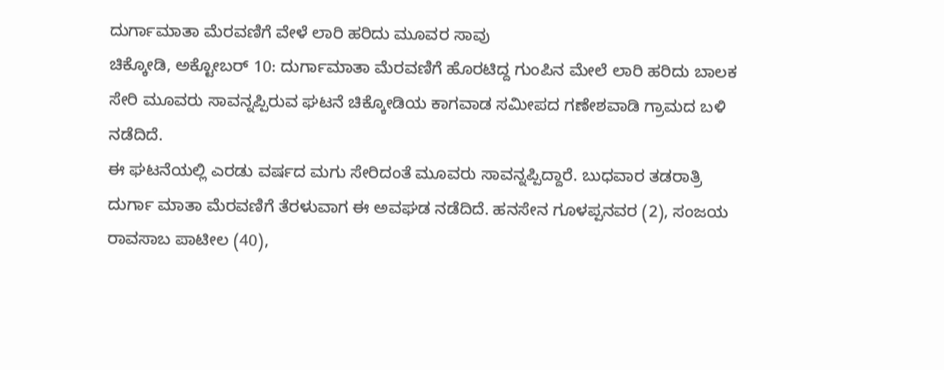ದುರ್ಗಾಮಾತಾ ಮೆರವಣಿಗೆ ವೇಳೆ ಲಾರಿ ಹರಿದು ಮೂವರ ಸಾವು
ಚಿಕ್ಕೋಡಿ, ಅಕ್ಟೋಬರ್ 10: ದುರ್ಗಾಮಾತಾ ಮೆರವಣಿಗೆ ಹೊರಟಿದ್ದ ಗುಂಪಿನ ಮೇಲೆ ಲಾರಿ ಹರಿದು ಬಾಲಕ ಸೇರಿ ಮೂವರು ಸಾವನ್ನಪ್ಪಿರುವ ಘಟನೆ ಚಿಕ್ಕೋಡಿಯ ಕಾಗವಾಡ ಸಮೀಪದ ಗಣೇಶವಾಡಿ ಗ್ರಾಮದ ಬಳಿ ನಡೆದಿದೆ.
ಈ ಘಟನೆಯಲ್ಲಿ ಎರಡು ವರ್ಷದ ಮಗು ಸೇರಿದಂತೆ ಮೂವರು ಸಾವನ್ನಪ್ಪಿದ್ದಾರೆ. ಬುಧವಾರ ತಡರಾತ್ರಿ ದುರ್ಗಾ ಮಾತಾ ಮೆರವಣಿಗೆ ತೆರಳುವಾಗ ಈ ಅವಘಡ ನಡೆದಿದೆ. ಹನಸೇನ ಗೂಳಪ್ಪನವರ (2), ಸಂಜಯ ರಾವಸಾಬ ಪಾಟೀಲ (40),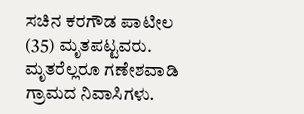ಸಚಿನ ಕರಗೌಡ ಪಾಟೀಲ (35) ಮೃತಪಟ್ಟವರು. ಮೃತರೆಲ್ಲರೂ ಗಣೇಶವಾಡಿ ಗ್ರಾಮದ ನಿವಾಸಿಗಳು.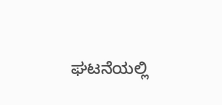ಘಟನೆಯಲ್ಲಿ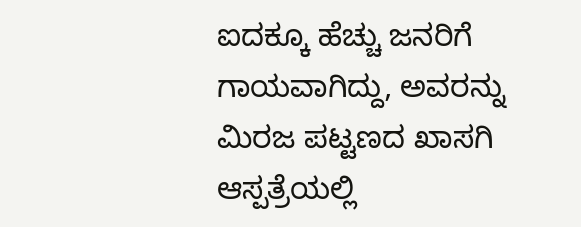ಐದಕ್ಕೂ ಹೆಚ್ಚು ಜನರಿಗೆ ಗಾಯವಾಗಿದ್ದು, ಅವರನ್ನು ಮಿರಜ ಪಟ್ಟಣದ ಖಾಸಗಿ ಆಸ್ಪತ್ರೆಯಲ್ಲಿ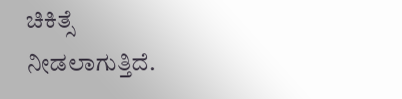ಚಿಕಿತ್ಸೆ ನೀಡಲಾಗುತ್ತಿದೆ.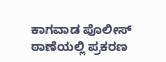ಕಾಗವಾಡ ಪೊಲೀಸ್ ಠಾಣೆಯಲ್ಲಿ ಪ್ರಕರಣ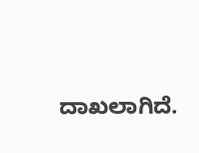ದಾಖಲಾಗಿದೆ.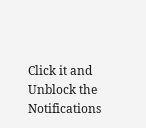Click it and Unblock the Notifications